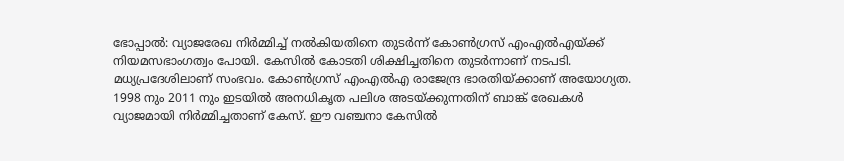ഭോപ്പാൽ: വ്യാജരേഖ നിർമ്മിച്ച് നൽകിയതിനെ തുടർന്ന് കോൺഗ്രസ് എംഎൽഎയ്ക്ക് നിയമസഭാംഗത്വം പോയി. കേസിൽ കോടതി ശിക്ഷിച്ചതിനെ തുടർന്നാണ് നടപടി.
മധ്യപ്രദേശിലാണ് സംഭവം. കോൺഗ്രസ് എംഎൽഎ രാജേന്ദ്ര ഭാരതിയ്ക്കാണ് അയോഗ്യത.
1998 നും 2011 നും ഇടയിൽ അനധികൃത പലിശ അടയ്ക്കുന്നതിന് ബാങ്ക് രേഖകൾ വ്യാജമായി നിർമ്മിച്ചതാണ് കേസ്. ഈ വഞ്ചനാ കേസിൽ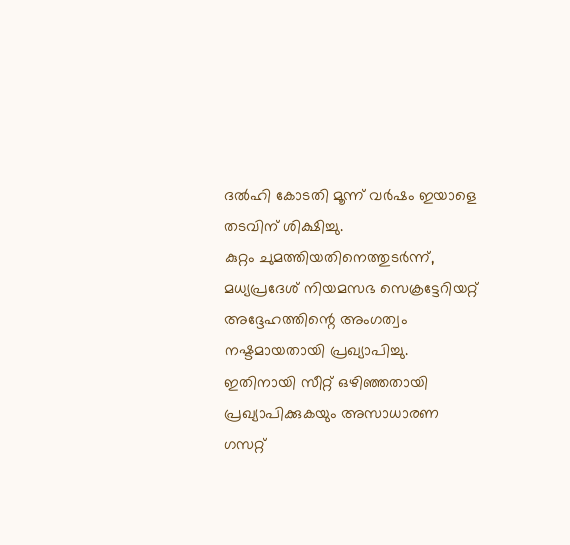ദൽഹി കോടതി മൂന്ന് വർഷം ഇയാളെ തടവിന് ശിക്ഷിച്ചു.
കുറ്റം ചുമത്തിയതിനെത്തുടർന്ന്, മധ്യപ്രദേശ് നിയമസഭ സെക്രട്ടേറിയറ്റ് അദ്ദേഹത്തിന്റെ അംഗത്വം നഷ്ടമായതായി പ്രഖ്യാപിച്ചു. ഇതിനായി സീറ്റ് ഒഴിഞ്ഞതായി പ്രഖ്യാപിക്കുകയും അസാധാരണ ഗസറ്റ്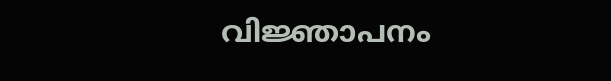വിജ്ഞാപനം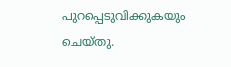പുറപ്പെടുവിക്കുകയും ചെയ്തു.